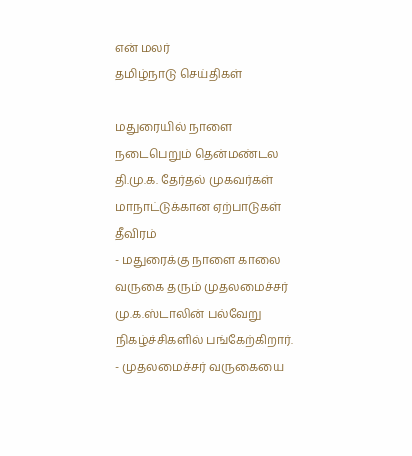என் மலர்
தமிழ்நாடு செய்திகள்

மதுரையில் நாளை நடைபெறும் தென்மண்டல தி.மு.க. தேர்தல் முகவர்கள் மாநாட்டுக்கான ஏற்பாடுகள் தீவிரம்
- மதுரைக்கு நாளை காலை வருகை தரும் முதலமைச்சர் மு.க.ஸ்டாலின் பல்வேறு நிகழ்ச்சிகளில் பங்கேற்கிறார்.
- முதலமைச்சர் வருகையை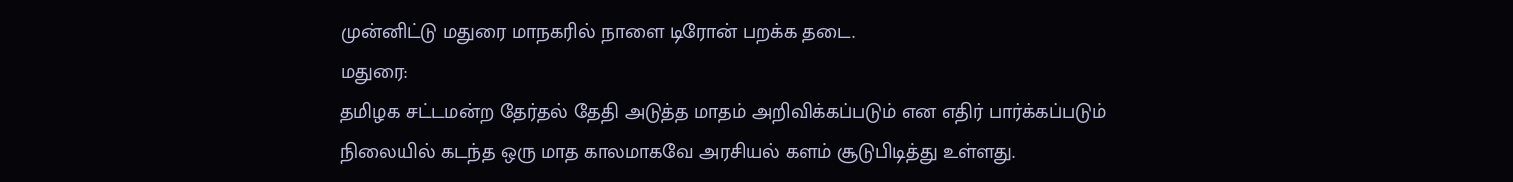முன்னிட்டு மதுரை மாநகரில் நாளை டிரோன் பறக்க தடை.
மதுரை:
தமிழக சட்டமன்ற தேர்தல் தேதி அடுத்த மாதம் அறிவிக்கப்படும் என எதிர் பார்க்கப்படும் நிலையில் கடந்த ஒரு மாத காலமாகவே அரசியல் களம் சூடுபிடித்து உள்ளது.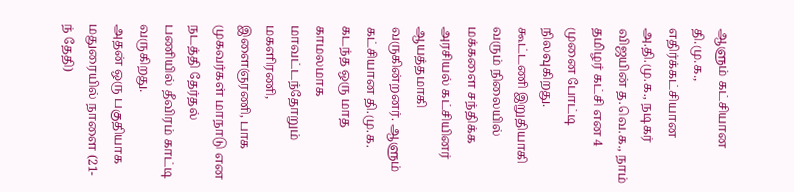ஆளும் கட்சியான தி.மு.க., எதிர்க்கட்சியான அ.தி.மு.க., நடிகர் விஜயின் த.வெ.க., நாம் தமிழர் கட்சி என 4 முனை போட்டி நிலவுகிறது.
கூட்டணி இறுதியாகி வரும் நிலையில் மக்களை சந்திக்க அரசியல் கட்சியினர் ஆயத்தமாகி வருகின்றனர். ஆளும் கட்சியான தி.மு.க. கடந்த ஒரு மாத காமலமாக மாவட்டந்தோறும் மகளிரணி, இளைஞரணி, பாக முகவர்கள் மாநாடு என நடத்தி தேர்தல் பணியில் தீவிரம் காட்டி வருகிறது.
அதன் ஒரு பகுதியாக மதுரையில் நாளை (21-ந் தேதி)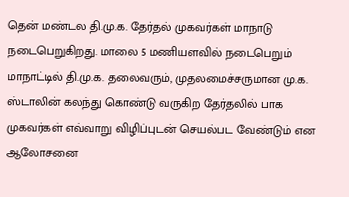தென் மண்டல தி.மு.க. தேர்தல் முகவர்கள் மாநாடு நடைபெறுகிறது. மாலை 5 மணியளவில் நடைபெறும் மாநாட்டில் தி.மு.க. தலைவரும், முதலமைச்சருமான மு.க. ஸ்டாலின் கலந்து கொண்டு வருகிற தேர்தலில் பாக முகவர்கள் எவ்வாறு விழிப்புடன் செயல்பட வேண்டும் என ஆலோசனை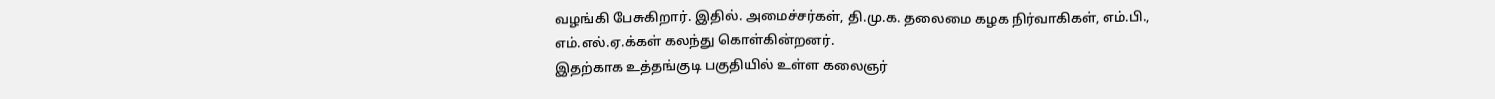வழங்கி பேசுகிறார். இதில். அமைச்சர்கள், தி.மு.க. தலைமை கழக நிர்வாகிகள், எம்.பி., எம்.எல்.ஏ.க்கள் கலந்து கொள்கின்றனர்.
இதற்காக உத்தங்குடி பகுதியில் உள்ள கலைஞர்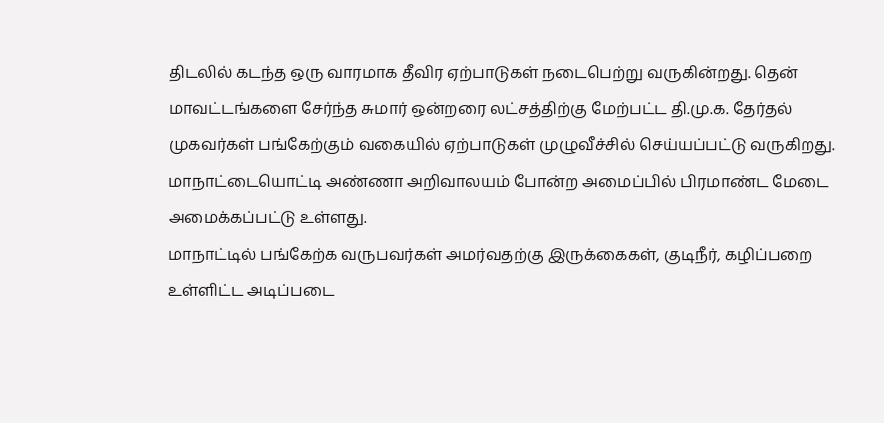திடலில் கடந்த ஒரு வாரமாக தீவிர ஏற்பாடுகள் நடைபெற்று வருகின்றது. தென் மாவட்டங்களை சேர்ந்த சுமார் ஒன்றரை லட்சத்திற்கு மேற்பட்ட தி.மு.க. தேர்தல் முகவர்கள் பங்கேற்கும் வகையில் ஏற்பாடுகள் முழுவீச்சில் செய்யப்பட்டு வருகிறது. மாநாட்டையொட்டி அண்ணா அறிவாலயம் போன்ற அமைப்பில் பிரமாண்ட மேடை அமைக்கப்பட்டு உள்ளது.
மாநாட்டில் பங்கேற்க வருபவர்கள் அமர்வதற்கு இருக்கைகள், குடிநீர், கழிப்பறை உள்ளிட்ட அடிப்படை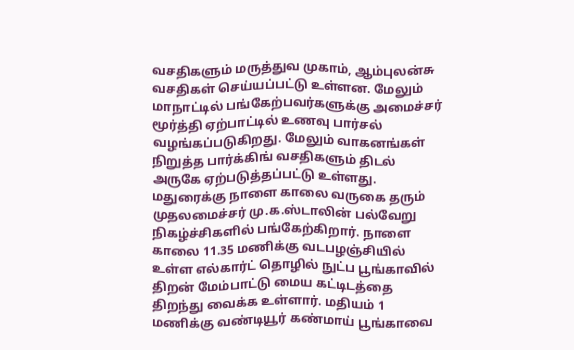வசதிகளும் மருத்துவ முகாம், ஆம்புலன்சு வசதிகள் செய்யப்பட்டு உள்ளன. மேலும் மாநாட்டில் பங்கேற்பவர்களுக்கு அமைச்சர் மூர்த்தி ஏற்பாட்டில் உணவு பார்சல் வழங்கப்படுகிறது. மேலும் வாகனங்கள் நிறுத்த பார்க்கிங் வசதிகளும் திடல் அருகே ஏற்படுத்தப்பட்டு உள்ளது.
மதுரைக்கு நாளை காலை வருகை தரும் முதலமைச்சர் மு.க.ஸ்டாலின் பல்வேறு நிகழ்ச்சிகளில் பங்கேற்கிறார். நாளை காலை 11.35 மணிக்கு வடபழஞ்சியில் உள்ள எல்கார்ட் தொழில் நுட்ப பூங்காவில் திறன் மேம்பாட்டு மைய கட்டிடத்தை திறந்து வைக்க உள்ளார். மதியம் 1 மணிக்கு வண்டியூர் கண்மாய் பூங்காவை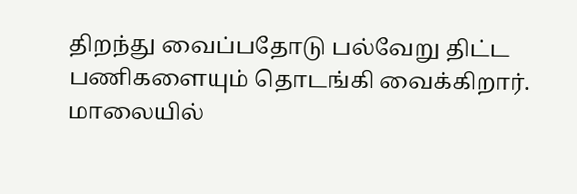திறந்து வைப்பதோடு பல்வேறு திட்ட பணிகளையும் தொடங்கி வைக்கிறார். மாலையில்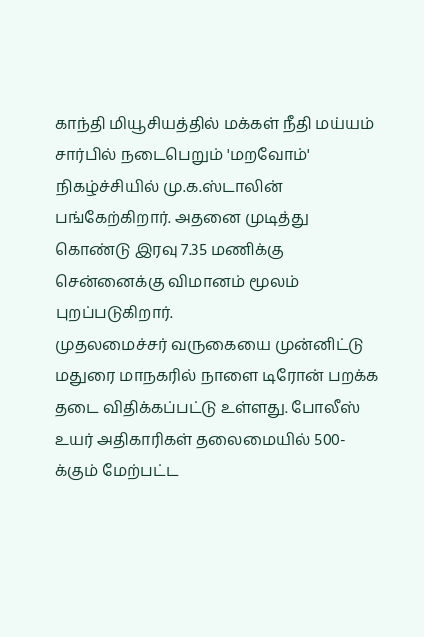காந்தி மியூசியத்தில் மக்கள் நீதி மய்யம் சார்பில் நடைபெறும் 'மறவோம்' நிகழ்ச்சியில் மு.க.ஸ்டாலின் பங்கேற்கிறார். அதனை முடித்து கொண்டு இரவு 7.35 மணிக்கு சென்னைக்கு விமானம் மூலம் புறப்படுகிறார்.
முதலமைச்சர் வருகையை முன்னிட்டு மதுரை மாநகரில் நாளை டிரோன் பறக்க தடை விதிக்கப்பட்டு உள்ளது. போலீஸ் உயர் அதிகாரிகள் தலைமையில் 500-க்கும் மேற்பட்ட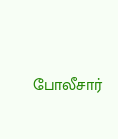போலீசார்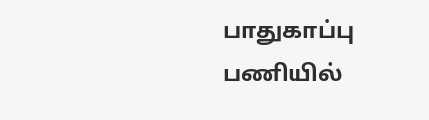பாதுகாப்பு பணியில்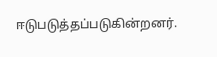ஈடுபடுத்தப்படுகின்றனர்.